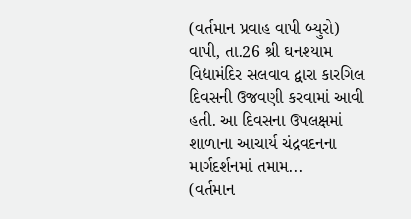(વર્તમાન પ્રવાહ વાપી બ્યુરો) વાપી, તા.26 શ્રી ઘનશ્યામ વિદ્યામંદિર સલવાવ દ્વારા કારગિલ દિવસની ઉજવણી કરવામાં આવી હતી. આ દિવસના ઉપલક્ષમાં શાળાના આચાર્ય ચંદ્રવદનના માર્ગદર્શનમાં તમામ...
(વર્તમાન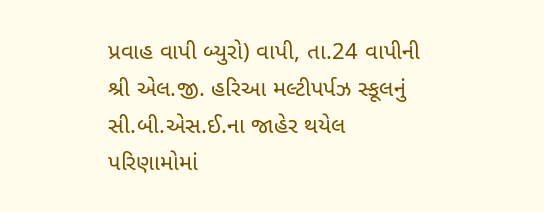પ્રવાહ વાપી બ્યુરો) વાપી, તા.24 વાપીની શ્રી એલ.જી. હરિઆ મલ્ટીપર્પઝ સ્કૂલનું સી.બી.એસ.ઈ.ના જાહેર થયેલ પરિણામોમાં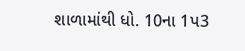શાળામાંથી ધો. 10ના 1પ3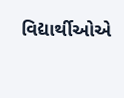વિદ્યાર્થીઓએ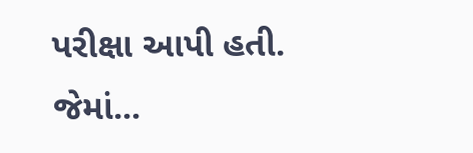પરીક્ષા આપી હતી. જેમાં...